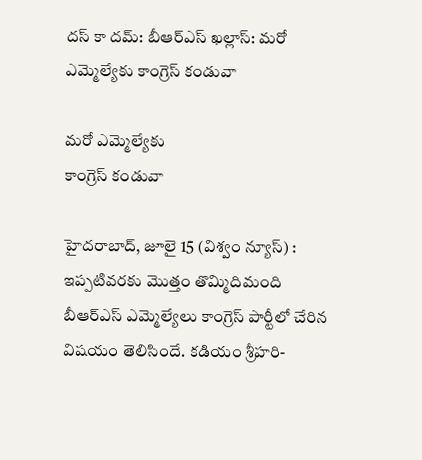దస్ కా దమ్: బీఆర్ఎస్ ఖల్లాస్: మరో ఎమ్మెల్యేకు కాంగ్రెస్ కండువా

మరో ఎమ్మెల్యేకు
కాంగ్రెస్ కండువా

హైదరాబాద్, జూలై 15 (విశ్వం న్యూస్) : ఇప్పటివరకు మొత్తం తొమ్మిదిమంది బీఆర్ఎస్ ఎమ్మెల్యేలు కాంగ్రెస్ పార్టీలో చేరిన విషయం తెలిసిందే. కడియం శ్రీహరి-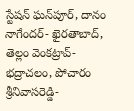స్టేషన్ ఘన్‌పూర్, దానం నాగేందర్- ఖైరతాబాద్, తెల్లం వెంకట్రావ్- భద్రాచలం, పోచారం శ్రీనివాసరెడ్డి-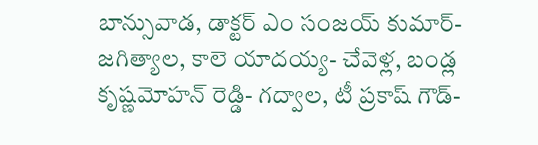బాన్సువాడ, డాక్టర్ ఎం సంజయ్ కుమార్- జగిత్యాల, కాలె యాదయ్య- చేవెళ్ల, బండ్ల కృష్ణమోహన్ రెడ్డి- గద్వాల, టీ ప్రకాష్ గౌడ్-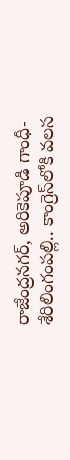రాజేంద్రనగర్‌, అరికెపూడి గాంధీ- శేరిలింగంపల్లి.. కాంగ్రెస్‌లోకి వలస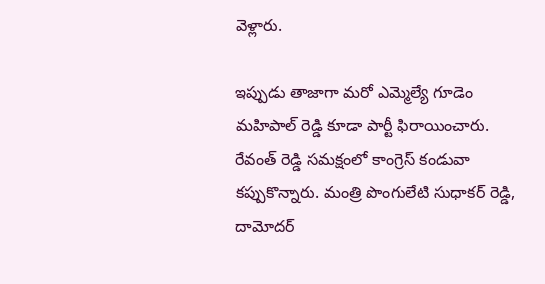వెళ్లారు.

ఇప్పుడు తాజాగా మరో ఎమ్మెల్యే గూడెం మహిపాల్ రెడ్డి కూడా పార్టీ ఫిరాయించారు. రేవంత్ రెడ్డి సమక్షంలో కాంగ్రెస్ కండువా కప్పుకొన్నారు. మంత్రి పొంగులేటి సుధాకర్ రెడ్డి, దామోదర్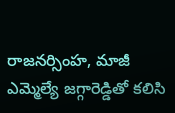రాజనర్సింహ, మాజీ ఎమ్మెల్యే జగ్గారెడ్డితో కలిసి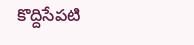కొద్దిసేపటి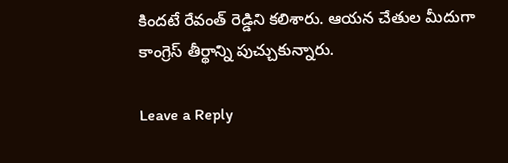కిందటే రేవంత్ రెడ్డిని కలిశారు. ఆయన చేతుల మీదుగా కాంగ్రెస్ తీర్థాన్ని పుచ్చుకున్నారు.

Leave a Reply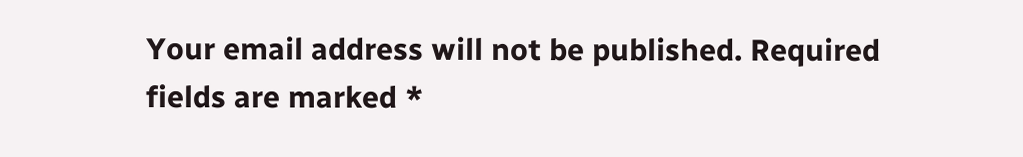Your email address will not be published. Required fields are marked *